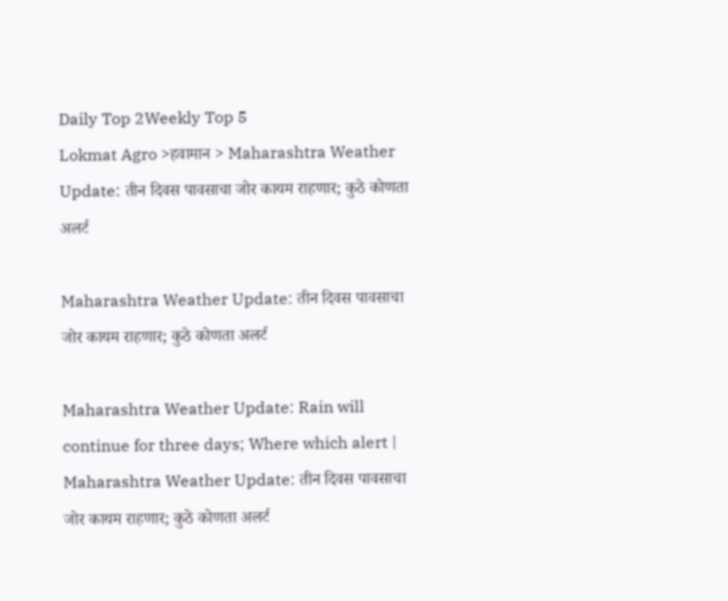Daily Top 2Weekly Top 5
Lokmat Agro >हवामान > Maharashtra Weather Update: तीन दिवस पावसाचा जोर कायम राहणार; कुठे कोणता अलर्ट

Maharashtra Weather Update: तीन दिवस पावसाचा जोर कायम राहणार; कुठे कोणता अलर्ट

Maharashtra Weather Update: Rain will continue for three days; Where which alert | Maharashtra Weather Update: तीन दिवस पावसाचा जोर कायम राहणार; कुठे कोणता अलर्ट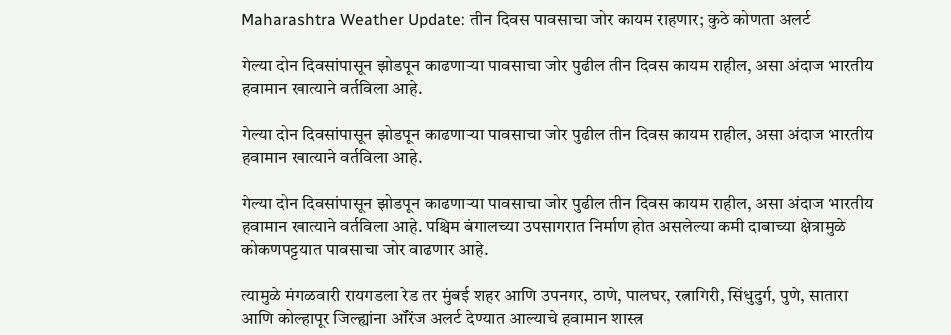Maharashtra Weather Update: तीन दिवस पावसाचा जोर कायम राहणार; कुठे कोणता अलर्ट

गेल्या दोन दिवसांपासून झोडपून काढणाऱ्या पावसाचा जोर पुढील तीन दिवस कायम राहील, असा अंदाज भारतीय हवामान खात्याने वर्तविला आहे.

गेल्या दोन दिवसांपासून झोडपून काढणाऱ्या पावसाचा जोर पुढील तीन दिवस कायम राहील, असा अंदाज भारतीय हवामान खात्याने वर्तविला आहे.

गेल्या दोन दिवसांपासून झोडपून काढणाऱ्या पावसाचा जोर पुढील तीन दिवस कायम राहील, असा अंदाज भारतीय हवामान खात्याने वर्तविला आहे. पश्चिम बंगालच्या उपसागरात निर्माण होत असलेल्या कमी दाबाच्या क्षेत्रामुळे कोकणपट्टयात पावसाचा जोर वाढणार आहे.

त्यामुळे मंगळवारी रायगडला रेड तर मुंबई शहर आणि उपनगर, ठाणे, पालघर, रत्नागिरी, सिंधुदुर्ग, पुणे, सातारा आणि कोल्हापूर जिल्ह्यांना ऑरेंज अलर्ट देण्यात आल्याचे हवामान शास्त्र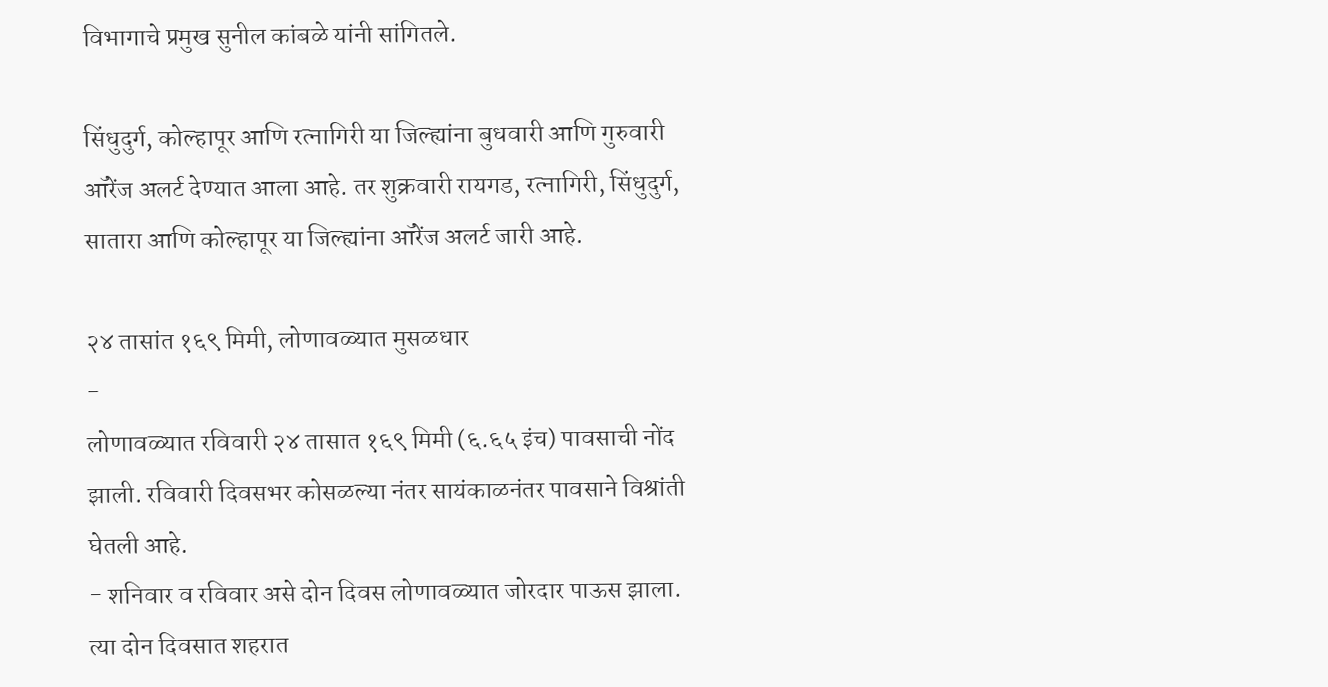विभागाचे प्रमुख सुनील कांबळे यांनी सांगितले.

सिंधुदुर्ग, कोल्हापूर आणि रत्नागिरी या जिल्ह्यांना बुधवारी आणि गुरुवारी ऑरेंज अलर्ट देण्यात आला आहे. तर शुक्रवारी रायगड, रत्नागिरी, सिंधुदुर्ग, सातारा आणि कोल्हापूर या जिल्ह्यांना ऑरेंज अलर्ट जारी आहे.

२४ तासांत १६९ मिमी, लोणावळ्यात मुसळधार
-
लोणावळ्यात रविवारी २४ तासात १६९ मिमी (६.६५ इंच) पावसाची नोंद झाली. रविवारी दिवसभर कोसळल्या नंतर सायंकाळनंतर पावसाने विश्रांती घेतली आहे.
- शनिवार व रविवार असे दोन दिवस लोणावळ्यात जोरदार पाऊस झाला. त्या दोन दिवसात शहरात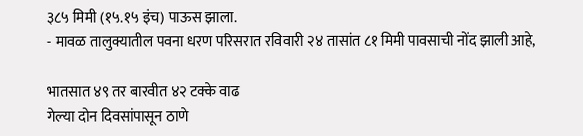३८५ मिमी (१५.१५ इंच) पाऊस झाला.
- मावळ तालुक्यातील पवना धरण परिसरात रविवारी २४ तासांत ८१ मिमी पावसाची नोंद झाली आहे,

भातसात ४९ तर बारवीत ४२ टक्के वाढ
गेल्या दोन दिवसांपासून ठाणे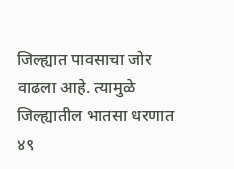जिल्ह्यात पावसाचा जोर वाढला आहे. त्यामुळे जिल्ह्यातील भातसा धरणात ४९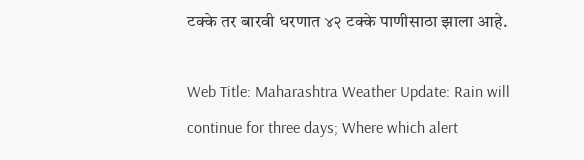टक्के तर बारवी धरणात ४२ टक्के पाणीसाठा झाला आहे.

Web Title: Maharashtra Weather Update: Rain will continue for three days; Where which alert